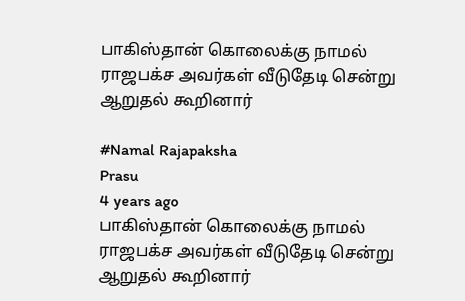பாகிஸ்தான் கொலைக்கு நாமல் ராஜபக்ச அவர்கள் வீடுதேடி சென்று ஆறுதல் கூறினார்

#Namal Rajapaksha
Prasu
4 years ago
பாகிஸ்தான் கொலைக்கு நாமல் ராஜபக்ச அவர்கள் வீடுதேடி சென்று ஆறுதல் கூறினார்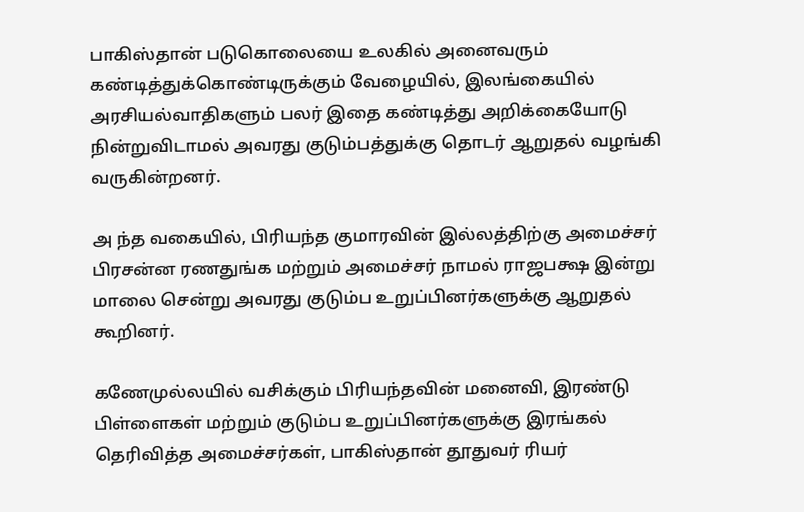பாகிஸ்தான் படுகொலையை உலகில் அனைவரும் கண்டித்துக்கொண்டிருக்கும் வேழையில், இலங்கையில் அரசியல்வாதிகளும் பலர் இதை கண்டித்து அறிக்கையோடு நின்றுவிடாமல் அவரது குடும்பத்துக்கு தொடர் ஆறுதல் வழங்கி வருகின்றனர்.

அ ந்த வகையில், பிரியந்த குமாரவின் இல்லத்திற்கு அமைச்சர் பிரசன்ன ரணதுங்க மற்றும் அமைச்சர் நாமல் ராஜபக்ஷ இன்று மாலை சென்று அவரது குடும்ப உறுப்பினர்களுக்கு ஆறுதல் கூறினர்.

கணேமுல்லயில் வசிக்கும் பிரியந்தவின் மனைவி, இரண்டு பிள்ளைகள் மற்றும் குடும்ப உறுப்பினர்களுக்கு இரங்கல் தெரிவித்த அமைச்சர்கள், பாகிஸ்தான் தூதுவர் ரியர்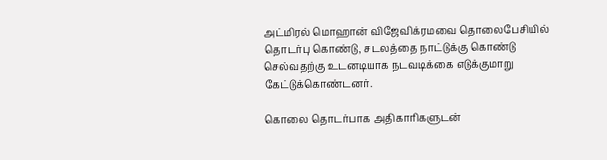அட்மிரல் மொஹான் விஜேவிக்ரமவை தொலைபேசியில் தொடர்பு கொண்டு, சடலத்தை நாட்டுக்கு கொண்டு செல்வதற்கு உடனடியாக நடவடிக்கை எடுக்குமாறு கேட்டுக்கொண்டனர்.

கொலை தொடர்பாக அதிகாரிகளுடன்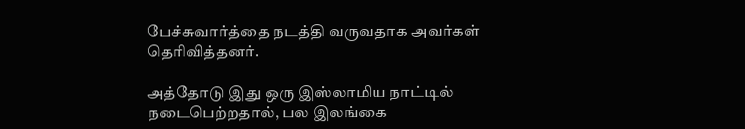பேச்சுவார்த்தை நடத்தி வருவதாக அவர்கள் தெரிவித்தனர்.

அத்தோடு இது ஒரு இஸ்லாமிய நாட்டில் நடைபெற்றதால், பல இலங்கை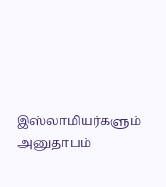இஸ்லாமியர்களும் அனுதாபம்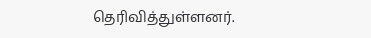தெரிவித்துள்ளனர்.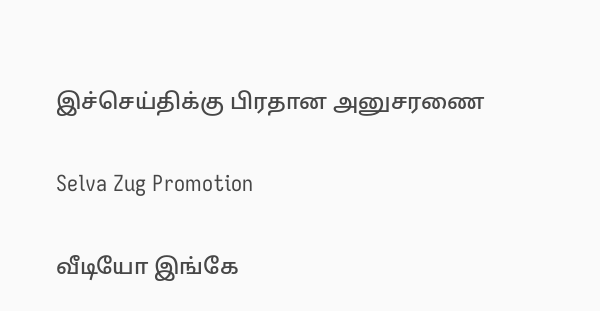இச்செய்திக்கு பிரதான அனுசரணை

Selva Zug Promotion

வீடியோ இங்கே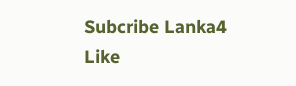Subcribe Lanka4
Like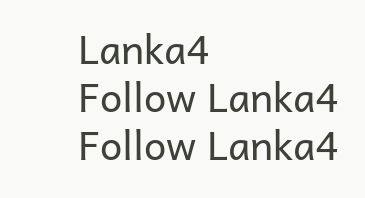Lanka4
Follow Lanka4
Follow Lanka4